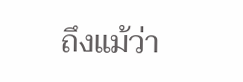ถึงแม้ว่า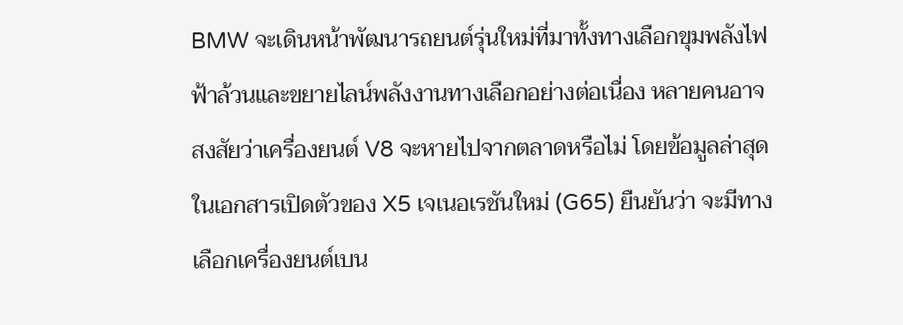BMW จะเดินหน้าพัฒนารถยนต์รุ่นใหม่ที่มาทั้งทางเลือกขุมพลังไฟฟ้าล้วนและขยายไลน์พลังงานทางเลือกอย่างต่อเนื่อง หลายคนอาจสงสัยว่าเครื่องยนต์ V8 จะหายไปจากตลาดหรือไม่ โดยข้อมูลล่าสุดในเอกสารเปิดตัวของ X5 เจเนอเรชันใหม่ (G65) ยืนยันว่า จะมีทางเลือกเครื่องยนต์เบน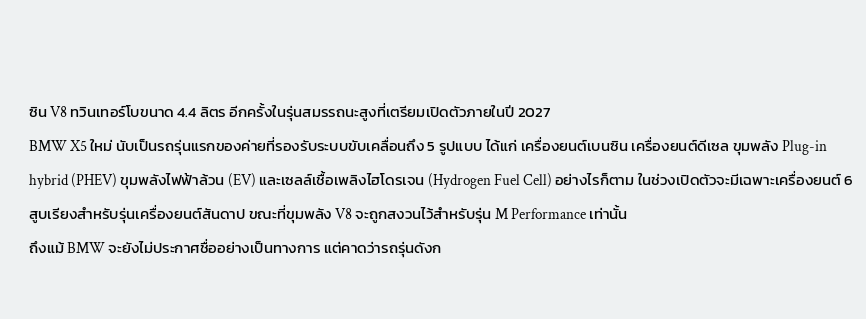ซิน V8 ทวินเทอร์โบขนาด 4.4 ลิตร อีกครั้งในรุ่นสมรรถนะสูงที่เตรียมเปิดตัวภายในปี 2027
BMW X5 ใหม่ นับเป็นรถรุ่นแรกของค่ายที่รองรับระบบขับเคลื่อนถึง 5 รูปแบบ ได้แก่ เครื่องยนต์เบนซิน เครื่องยนต์ดีเซล ขุมพลัง Plug-in hybrid (PHEV) ขุมพลังไฟฟ้าล้วน (EV) และเซลล์เชื้อเพลิงไฮโดรเจน (Hydrogen Fuel Cell) อย่างไรก็ตาม ในช่วงเปิดตัวจะมีเฉพาะเครื่องยนต์ 6 สูบเรียงสำหรับรุ่นเครื่องยนต์สันดาป ขณะที่ขุมพลัง V8 จะถูกสงวนไว้สำหรับรุ่น M Performance เท่านั้น
ถึงแม้ BMW จะยังไม่ประกาศชื่ออย่างเป็นทางการ แต่คาดว่ารถรุ่นดังก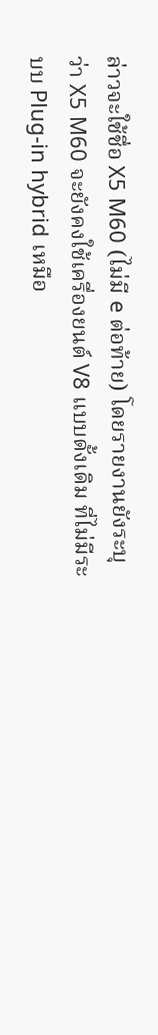ล่าวจะใช้ชื่อ X5 M60 (ไม่มี e ต่อท้าย) โดยรายงานยังระบุว่า X5 M60 จะยังคงใช้เครื่องยนต์ V8 แบบดั้งเดิม ที่ไม่มีระบบ Plug-in hybrid เหมือ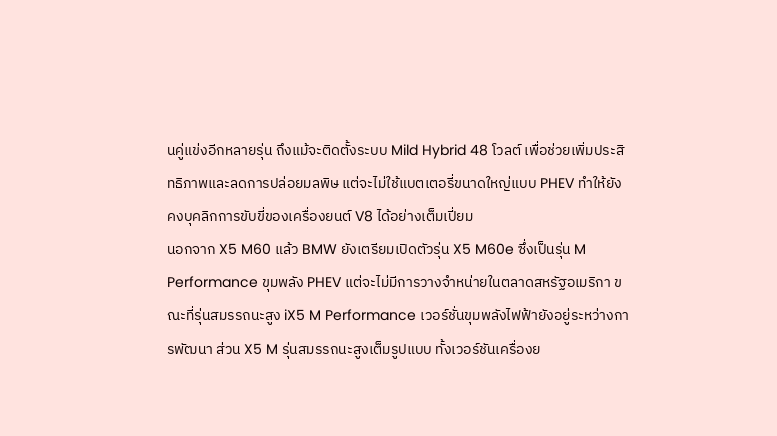นคู่แข่งอีกหลายรุ่น ถึงแม้จะติดตั้งระบบ Mild Hybrid 48 โวลต์ เพื่อช่วยเพิ่มประสิทธิภาพและลดการปล่อยมลพิษ แต่จะไม่ใช้แบตเตอรี่ขนาดใหญ่แบบ PHEV ทำให้ยังคงบุคลิกการขับขี่ของเครื่องยนต์ V8 ได้อย่างเต็มเปี่ยม
นอกจาก X5 M60 แล้ว BMW ยังเตรียมเปิดตัวรุ่น X5 M60e ซึ่งเป็นรุ่น M Performance ขุมพลัง PHEV แต่จะไม่มีการวางจำหน่ายในตลาดสหรัฐอเมริกา ขณะที่รุ่นสมรรถนะสูง iX5 M Performance เวอร์ชั่นขุมพลังไฟฟ้ายังอยู่ระหว่างการพัฒนา ส่วน X5 M รุ่นสมรรถนะสูงเต็มรูปแบบ ทั้งเวอร์ชันเครื่องย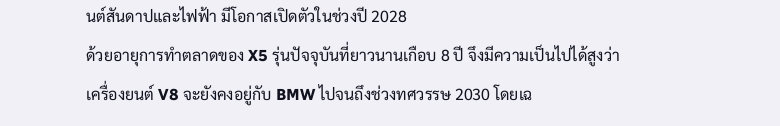นต์สันดาปและไฟฟ้า มีโอกาสเปิดตัวในช่วงปี 2028
ด้วยอายุการทำตลาดของ X5 รุ่นปัจจุบันที่ยาวนานเกือบ 8 ปี จึงมีความเป็นไปได้สูงว่าเครื่องยนต์ V8 จะยังคงอยู่กับ BMW ไปจนถึงช่วงทศวรรษ 2030 โดยเฉ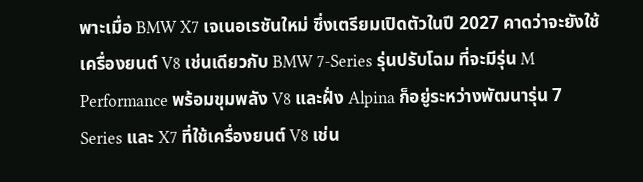พาะเมื่อ BMW X7 เจเนอเรชันใหม่ ซึ่งเตรียมเปิดตัวในปี 2027 คาดว่าจะยังใช้เครื่องยนต์ V8 เช่นเดียวกับ BMW 7-Series รุ่นปรับโฉม ที่จะมีรุ่น M Performance พร้อมขุมพลัง V8 และฝั่ง Alpina ก็อยู่ระหว่างพัฒนารุ่น 7 Series และ X7 ที่ใช้เครื่องยนต์ V8 เช่น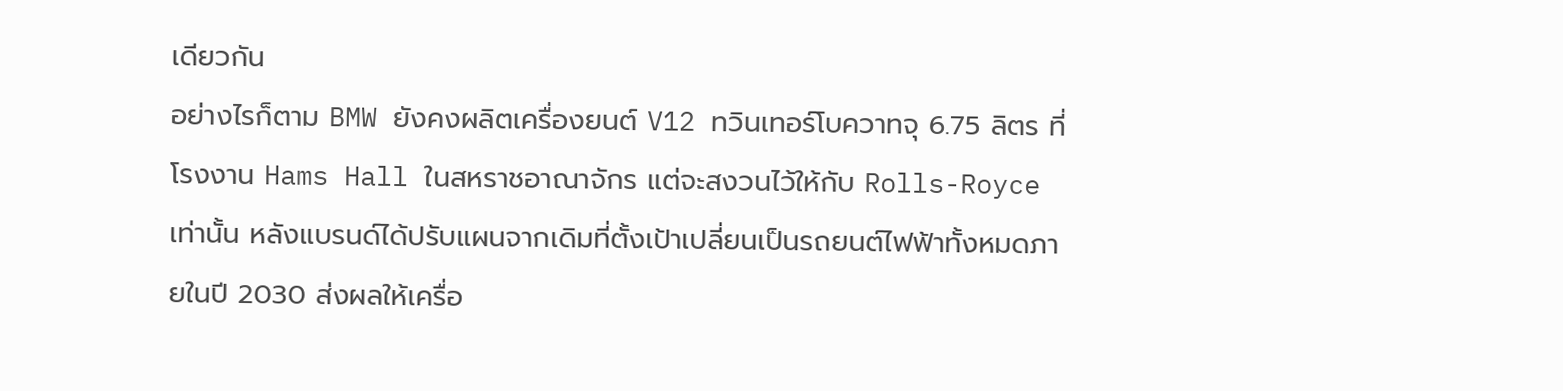เดียวกัน
อย่างไรก็ตาม BMW ยังคงผลิตเครื่องยนต์ V12 ทวินเทอร์โบควาทจุ 6.75 ลิตร ที่โรงงาน Hams Hall ในสหราชอาณาจักร แต่จะสงวนไว้ให้กับ Rolls-Royce เท่านั้น หลังแบรนด์ได้ปรับแผนจากเดิมที่ตั้งเป้าเปลี่ยนเป็นรถยนต์ไฟฟ้าทั้งหมดภายในปี 2030 ส่งผลให้เครื่อ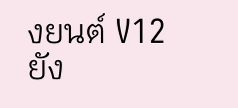งยนต์ V12 ยัง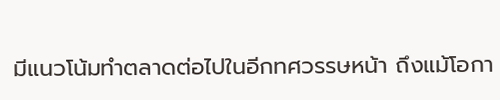มีแนวโน้มทำตลาดต่อไปในอีกทศวรรษหน้า ถึงแม้โอกา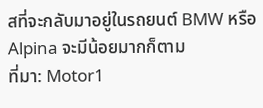สที่จะกลับมาอยู่ในรถยนต์ BMW หรือ Alpina จะมีน้อยมากก็ตาม
ที่มา: Motor1